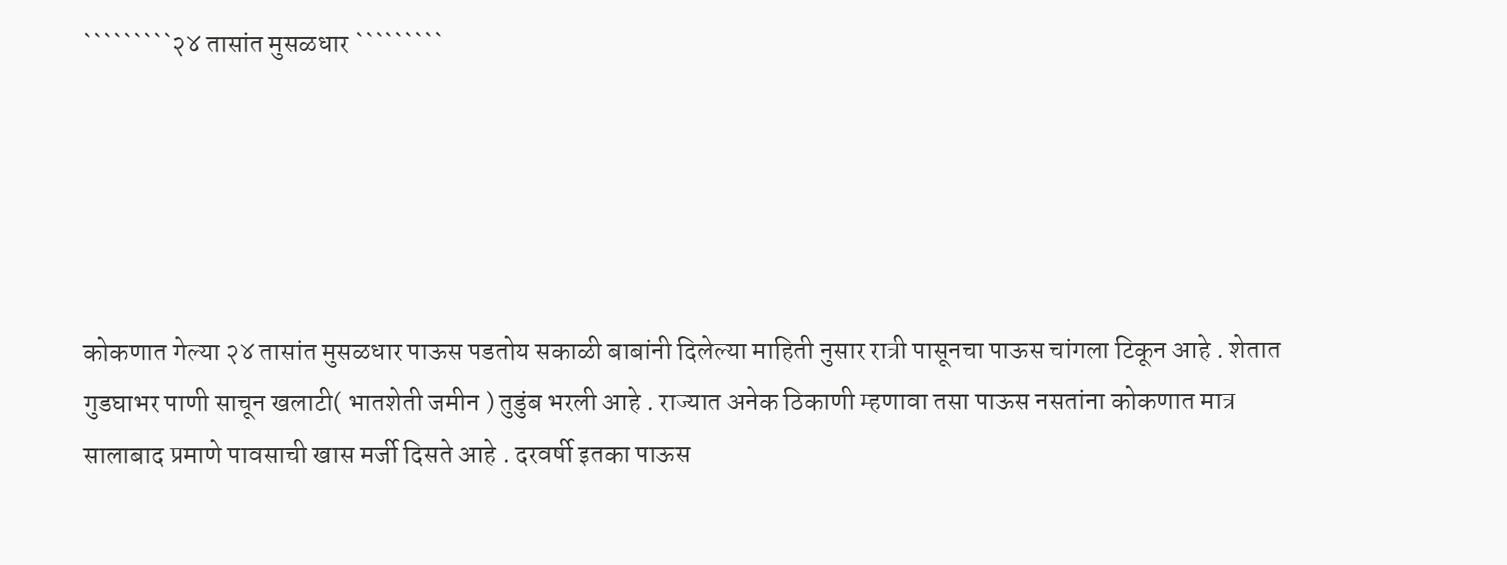`````````२४ तासांत मुसळधार `````````





कोकणात गेल्या २४ तासांत मुसळधार पाऊस पडतोय सकाळी बाबांनी दिलेल्या माहिती नुसार रात्री पासूनचा पाऊस चांगला टिकून आहे . शेतात गुडघाभर पाणी साचून खलाटी( भातशेती जमीन ) तुडुंब भरली आहे . राज्यात अनेक ठिकाणी म्हणावा तसा पाऊस नसतांना कोकणात मात्र सालाबाद प्रमाणे पावसाची खास मर्जी दिसते आहे . दरवर्षी इतका पाऊस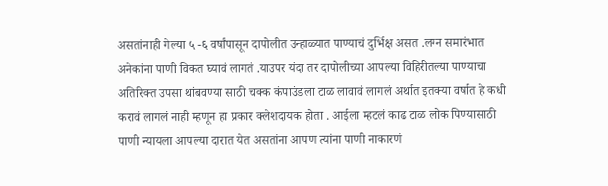असतांनाही गेल्या ५ -६ वर्षांपासून दापोलीत उन्हाळ्यात पाण्याचं दुर्भिक्ष असत .लग्न समारंभात अनेकांना पाणी विकत घ्यावं लागतं .याउपर यंदा तर दापोलीच्या आपल्या विहिरीतल्या पाण्याचा अतिरिक्त उपसा थांबवण्या साठी चक्क कंपाउंडला टाळ लावावं लागलं अर्थात इतक्या वर्षात हे कधी करावं लागलं नाही म्हणून हा प्रकार क्लेशदायक होता . आईला म्हटलं काढ टाळ लोक पिण्यासाठी पाणी न्यायला आपल्या दारात येत असतांना आपण त्यांना पाणी नाकारणं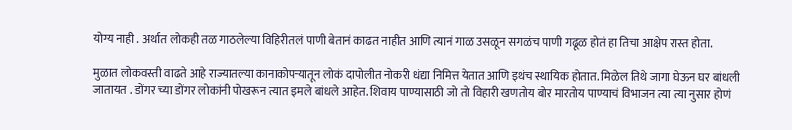योग्य नाही . अर्थात लोकही तळ गाठलेल्या विहिरीतलं पाणी बेतानं काढत नाहीत आणि त्यानं गाळ उसळून सगळंच पाणी गढूळ होतं हा तिचा आक्षेप रास्त होता.

मुळात लोकवस्ती वाढते आहे राज्यातल्या कानाकोपऱ्यातून लोकं दापोलीत नोकरी धंद्या निमित्त येतात आणि इथंच स्थायिक होतात. मिळेल तिथे जागा घेऊन घर बांधली जातायत . डोंगर च्या डोंगर लोकांनी पोखरून त्यात इमले बांधले आहेत. शिवाय पाण्यासाठी जो तो विहारी खणतोय बोर मारतोय पाण्याचं विभाजन त्या त्या नुसार होणं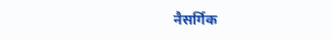नैसर्गिक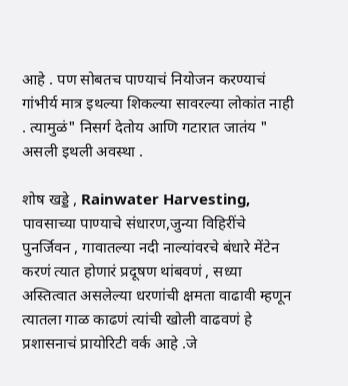आहे . पण सोबतच पाण्याचं नियोजन करण्याचं गांभीर्य मात्र इथल्या शिकल्या सावरल्या लोकांत नाही . त्यामुळं" निसर्ग देतोय आणि गटारात जातंय " असली इथली अवस्था .

शोष खड्डे , Rainwater Harvesting, पावसाच्या पाण्याचे संधारण,जुन्या विहिरींचे पुनर्जिवन , गावातल्या नदी नाल्यांवरचे बंधारे मेंटेन करणं त्यात होणारं प्रदूषण थांबवणं , सध्या अस्तित्वात असलेल्या धरणांची क्षमता वाढावी म्हणून त्यातला गाळ काढणं त्यांची खोली वाढवणं हे प्रशासनाचं प्रायोरिटी वर्क आहे .जे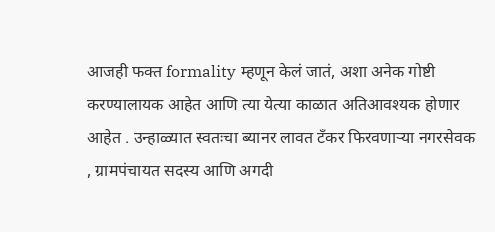आजही फक्त formality म्हणून केलं जातं, अशा अनेक गोष्टी करण्यालायक आहेत आणि त्या येत्या काळात अतिआवश्यक होणार आहेत . उन्हाळ्यात स्वतःचा ब्यानर लावत टँकर फिरवणाऱ्या नगरसेवक , ग्रामपंचायत सदस्य आणि अगदी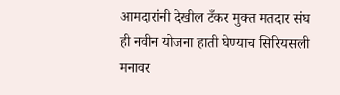आमदारांनी देखील टँकर मुक्त मतदार संघ ही नवीन योजना हाती घेण्याच सिरियसली मनावर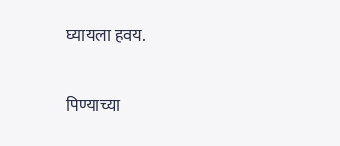घ्यायला हवय.

पिण्याच्या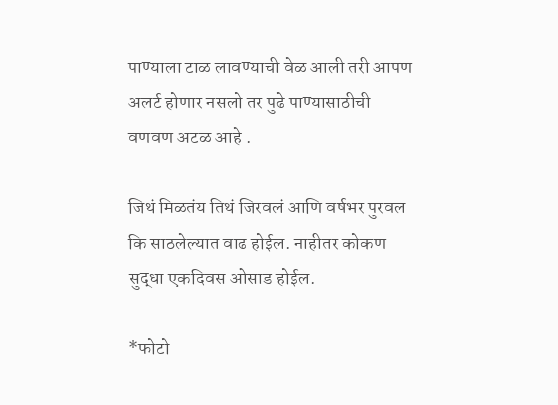पाण्याला टाळ लावण्याची वेळ आली तरी आपण अलर्ट होणार नसलो तर पुढे पाण्यासाठीची वणवण अटळ आहे .

जिथं मिळतंय तिथं जिरवलं आणि वर्षभर पुरवल कि साठलेल्यात वाढ होईल. नाहीतर कोकण सुद्धा एकदिवस ओसाड होईल.

*फोटो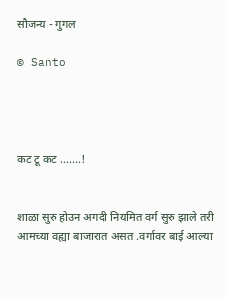सौजन्य - गुगल

© Santo




कट टू कट .......!


शाळा सुरु होउन अगदी नियमित वर्ग सुरु झाले तरी आमच्या वह्या बाजारात असत .वर्गावर बाई आल्या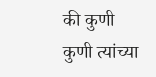की कुणी कुणी त्यांच्या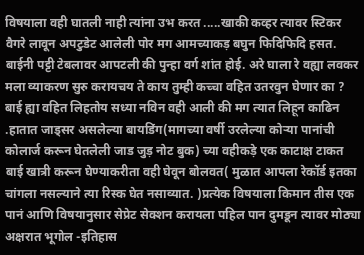विषयाला वही घातली नाही त्यांना उभ करत .....खाकी कव्हर त्यावर स्टिकर वैगरे लावून अपटुडेट आलेली पोर मग आमच्याकड़ बघुन फिदिफिदि हसत. बाईनी पट्टी टेबलावर आपटली की पुन्हा वर्ग शांत होई. अरे घाला रे वह्या लवकर मला व्याकरण सुरु करायचय ते काय तुम्ही कच्चा वहित उतरवुन घेणार का ? बाई ह्या वहित लिहतोय सध्या नविन वही आली की मग त्यात लिहून काढिन .हातात जाड्सर असलेल्या बायडिंग(मागच्या वर्षी उरलेल्या कोऱ्या पानांची कोलार्ज करून घेतलेली जाड जुड़ नोट बुक) च्या वहीकड़े एक काटाक्ष टाकत बाई खात्री करून घेण्याकरीता वही घेवून बोलवत( मुळात आपला रेकॉर्ड इतका चांगला नसल्याने त्या रिस्क घेत नसाव्यात. )प्रत्येक विषयाला किमान तीस एक पानं आणि विषयानुसार सेप्रेट सेक्शन करायला पहिल पान दुमडून त्यावर मोठ्या अक्षरात भूगोल -इतिहास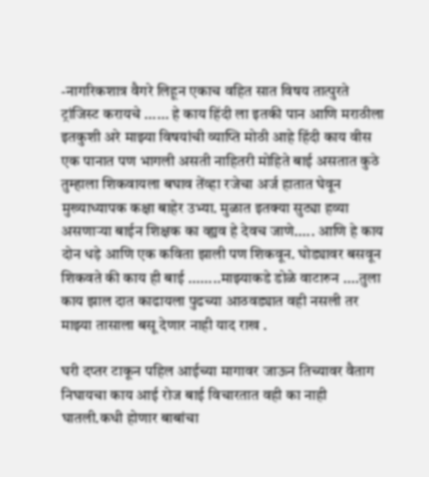-नागरिकशात्र वैगरे लिहून एकाच वहित सात विषय तात्पुरते ट्रांजिस्ट करायचे ...... हे काय हिंदी ला इतकी पान आणि मराठीला इतकुशी अरे माझ्या विषयांची व्याप्ति मोठी आहे हिंदी काय वीस एक पानात पण भागली असती नाहितरी मोहिते बाई असतात कुठे तुम्हाला शिकवायला बघाव तेंव्हा रजेचा अर्ज हातात घेवून मुख्याध्यापक कक्षा बाहेर उभ्या. मुळात इतक्या सुट्या हव्या असणाऱ्या बाईन शिक्षक का व्ह्यव हे देवच जाणे..... आणि हे काय दोन धड़े आणि एक कविता झाली पण शिकवून. घोड्यावर बसवून शिकवते की काय ही बाई ........माझ्याकडे डोळे वाटारुन ....तुला काय झाल दात काढायला पुढच्या आठवड्यात वही नसली तर माझ्या तासाला बसू देणार नाही याद राख .

घरी दप्तर टाकून पहिल आईच्या मागावर जाऊन तिच्यावर वैताग निघायचा काय आई रोज बाई विचारतात वही का नाही घातली.कधी होणार बाबांचा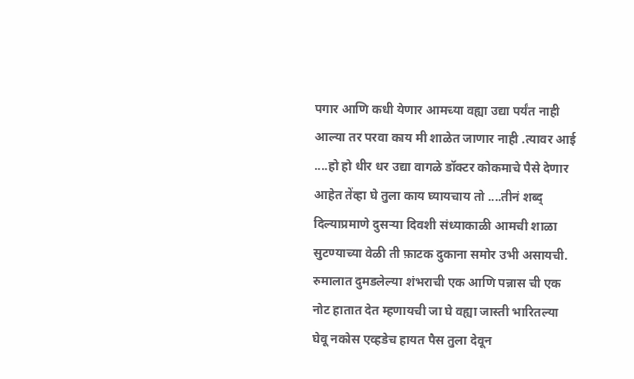पगार आणि कधी येणार आमच्या वह्या उद्या पर्यंत नाही आल्या तर परवा काय मी शाळेत जाणार नाही .त्यावर आई ....हो हो धीर धर उद्या वागळे डॉक्टर कोकमाचे पैसे देणार आहेत तेंव्हा घे तुला काय घ्यायचाय तो ....तीनं शब्द् दिल्याप्रमाणे दुसऱ्या दिवशी संध्याकाळी आमची शाळा सुटण्याच्या वेळी ती फ़ाटक दुकाना समोर उभी असायची. रुमालात दुमडलेल्या शंभराची एक आणि पन्नास ची एक नोट हातात देत म्हणायची जा घे वह्या जास्ती भारितल्या घेवू नकोस एव्हडेच हायत पैस तुला देवून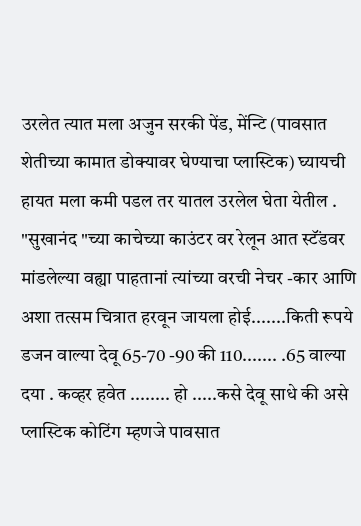उरलेत त्यात मला अजुन सरकी पेंड, मेंन्टि (पावसात शेतीच्या कामात डोक्यावर घेण्याचा प्लास्टिक) घ्यायची हायत मला कमी पडल तर यातल उरलेल घेता येतील .
"सुखानंद "च्या काचेच्या काउंटर वर रेलून आत स्टॅंडवर मांडलेल्या वह्या पाहतानां त्यांच्या वरची नेचर -कार आणि अशा तत्सम चित्रात हरवून जायला होई.......किती रूपये डजन वाल्या देवू 65-70 -90 की 110....... .65 वाल्या दया . कव्हर हवेत ........ हो .....कसे देवू साधे की असे प्लास्टिक कोटिंग म्हणजे पावसात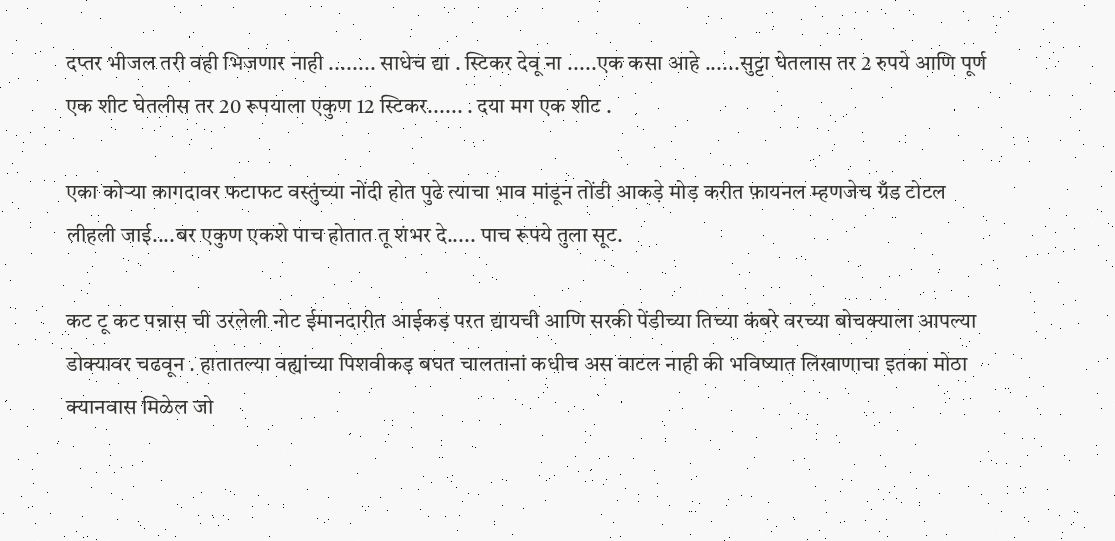दप्तर भीजल तरी वही भिजणार नाही ........ साधेच द्या . स्टिकर देवू ना .....एक कसा आहे ......सुट्टा घेतलास तर 2 रुपये आणि पूर्ण एक शीट घेतलीस तर 20 रूपयाला एकुण 12 स्टिकर...... . दया मग एक शीट .

एका कोऱ्या कागदावर फटाफट वस्तुंच्या नोंदी होत पुढे त्याचा भाव मांडून तोंडी आकड़े मोड़ करीत फ़ायनल म्हणजेच ग्रँड टोटल लीहली जाई....बर एकुण एकशे पाच होतात तू शंभर दे..... पाच रूपये तुला सूट.

कट टू कट पन्नास ची उरलेली नोट ईमानदारीत आईकड़ परत द्यायची आणि सरकी पेंडीच्या तिच्या कंबरे वरच्या बोचक्याला आपल्या डोक्यावर चढवून . हातातल्या वह्यांच्या पिशवीकड़ बघत चालतानां कधीच अस वाटल नाही की भविष्यात लिखाणाचा इतका मोठा क्यानवास मिळेल जो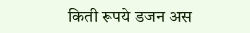किती रूपये डजन अस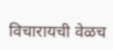विचारायची वेळच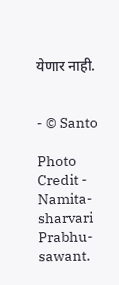येणार नाही.


- © Santo

Photo Credit - Namita-sharvari Prabhu-sawant.